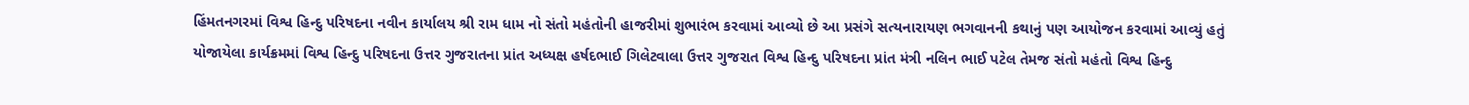હિંમતનગરમાં વિશ્વ હિન્દુ પરિષદના નવીન કાર્યાલય શ્રી રામ ધામ નો સંતો મહંતોની હાજરીમાં શુભારંભ કરવામાં આવ્યો છે આ પ્રસંગે સત્યનારાયણ ભગવાનની કથાનું પણ આયોજન કરવામાં આવ્યું હતું યોજાયેલા કાર્યક્રમમાં વિશ્વ હિન્દુ પરિષદના ઉત્તર ગુજરાતના પ્રાંત અધ્યક્ષ હર્ષદભાઈ ગિલેટવાલા ઉત્તર ગુજરાત વિશ્વ હિન્દુ પરિષદના પ્રાંત મંત્રી નલિન ભાઈ પટેલ તેમજ સંતો મહંતો વિશ્વ હિન્દુ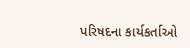પરિષદના કાર્યકર્તાઓ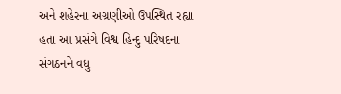અને શહેરના અગ્રણીઓ ઉપસ્થિત રહ્યા હતા આ પ્રસંગે વિશ્વ હિન્દુ પરિષદના સંગઠનને વધુ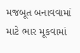મજબૂત બનાવવામાં માટે ભાર મૂકવામાં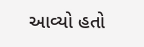આવ્યો હતો